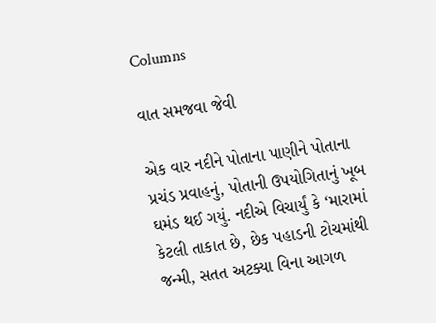Columns

વાત સમજવા જેવી

એક વાર નદીને પોતાના પાણીને પોતાના પ્રચંડ પ્રવાહનું, પોતાની ઉપયોગિતાનું ખૂબ ઘમંડ થઈ ગયું. નદીએ વિચાર્યું કે ‘મારામાં કેટલી તાકાત છે, છેક પહાડની ટોચમાંથી જન્મી, સતત અટક્યા વિના આગળ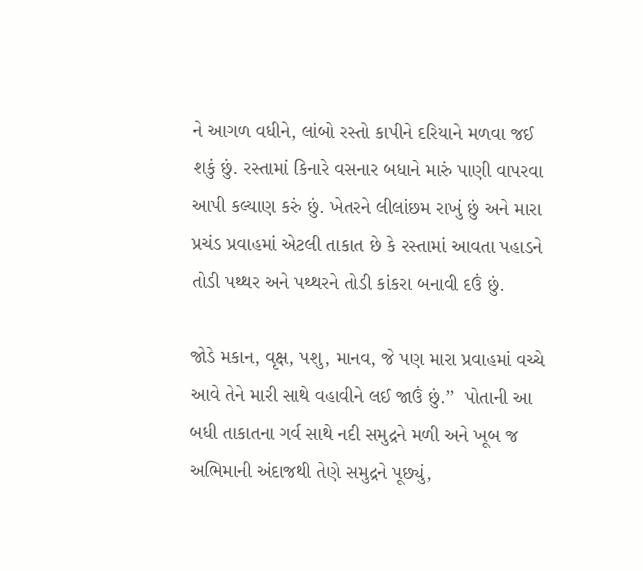ને આગળ વધીને, લાંબો રસ્તો કાપીને દરિયાને મળવા જઈ શકું છું. રસ્તામાં કિનારે વસનાર બધાને મારું પાણી વાપરવા આપી કલ્યાણ કરું છું. ખેતરને લીલાંછમ રાખું છું અને મારા પ્રચંડ પ્રવાહમાં એટલી તાકાત છે કે રસ્તામાં આવતા પહાડને તોડી પથ્થર અને પથ્થરને તોડી કાંકરા બનાવી દઉં છું.

જોડે મકાન, વૃક્ષ, પશુ, માનવ, જે પણ મારા પ્રવાહમાં વચ્ચે આવે તેને મારી સાથે વહાવીને લઈ જાઉં છું.’’  પોતાની આ બધી તાકાતના ગર્વ સાથે નદી સમુદ્રને મળી અને ખૂબ જ અભિમાની અંદાજથી તેણે સમુદ્રને પૂછ્યું,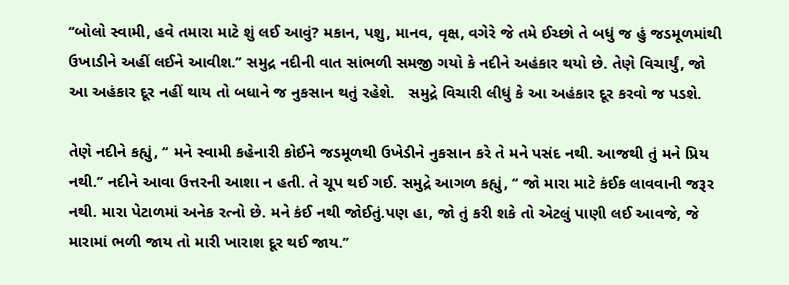‘‘બોલો સ્વામી, હવે તમારા માટે શું લઈ આવું? મકાન, પશુ, માનવ, વૃક્ષ, વગેરે જે તમે ઈચ્છો તે બધું જ હું જડમૂળમાંથી ઉખાડીને અહીં લઈને આવીશ.’’ સમુદ્ર નદીની વાત સાંભળી સમજી ગયો કે નદીને અહંકાર થયો છે. તેણે વિચાર્યું, જો આ અહંકાર દૂર નહીં થાય તો બધાને જ નુકસાન થતું રહેશે.   સમુદ્રે વિચારી લીધું કે આ અહંકાર દૂર કરવો જ પડશે.

તેણે નદીને કહ્યું, ‘‘ મને સ્વામી કહેનારી કોઈને જડમૂળથી ઉખેડીને નુકસાન કરે તે મને પસંદ નથી. આજથી તું મને પ્રિય નથી.’’ નદીને આવા ઉત્તરની આશા ન હતી. તે ચૂપ થઈ ગઈ. સમુદ્રે આગળ કહ્યું, ‘‘ જો મારા માટે કંઈક લાવવાની જરૂર નથી. મારા પેટાળમાં અનેક રત્નો છે. મને કંઈ નથી જોઈતું.પણ હા, જો તું કરી શકે તો એટલું પાણી લઈ આવજે, જે મારામાં ભળી જાય તો મારી ખારાશ દૂર થઈ જાય.’’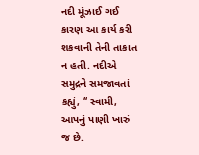નદી મૂંઝાઈ ગઈ કારણ આ કાર્ય કરી શકવાની તેની તાકાત ન હતી. નદીએ  સમુદ્રને સમજાવતાં કહ્યું, ‘‘ સ્વામી, આપનું પાણી ખારું જ છે.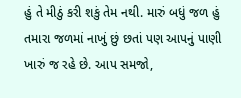હું તે મીઠું કરી શકું તેમ નથી. મારું બધું જળ હું તમારા જળમાં નાખું છું છતાં પણ આપનું પાણી ખારું જ રહે છે. આપ સમજો,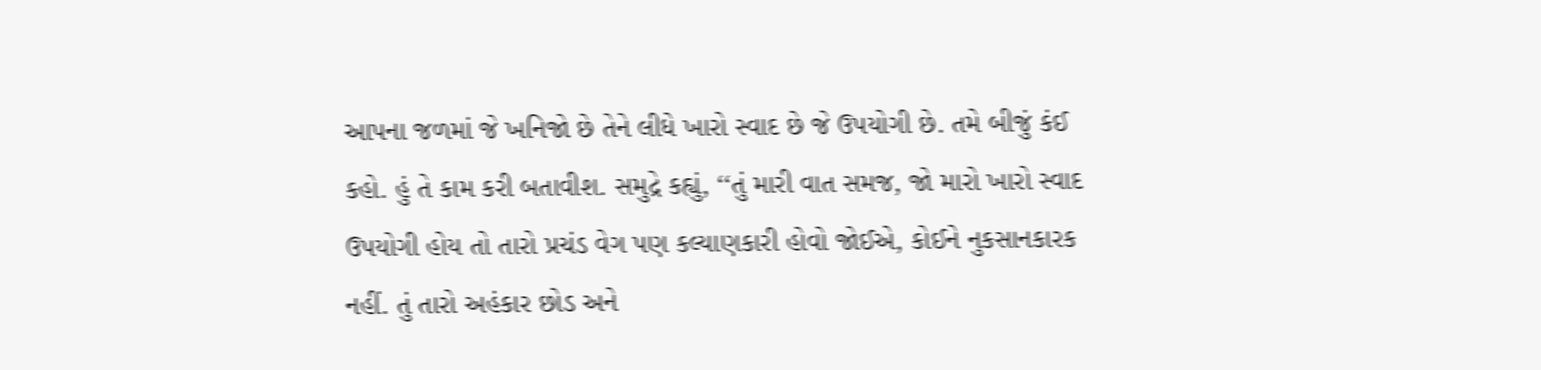આપના જળમાં જે ખનિજો છે તેને લીધે ખારો સ્વાદ છે જે ઉપયોગી છે. તમે બીજું કંઈ કહો. હું તે કામ કરી બતાવીશ. સમુદ્રે કહ્યું, ‘‘તું મારી વાત સમજ, જો મારો ખારો સ્વાદ ઉપયોગી હોય તો તારો પ્રચંડ વેગ પણ કલ્યાણકારી હોવો જોઈએ, કોઈને નુકસાનકારક નહીં. તું તારો અહંકાર છોડ અને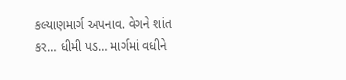કલ્યાણમાર્ગ અપનાવ. વેગને શાંત કર… ધીમી પડ… માર્ગમાં વધીને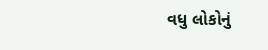વધુ લોકોનું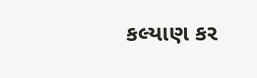કલ્યાણ કર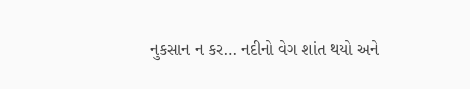નુકસાન ન કર… નદીનો વેગ શાંત થયો અને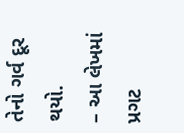તેનો ગર્વ દૂર થયો.
– આ લેખમાં પ્રગટ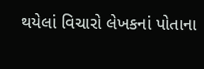થયેલાં વિચારો લેખકનાં પોતાના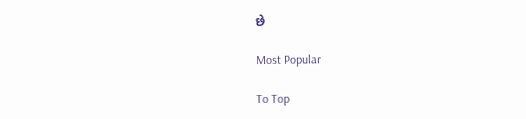છે

Most Popular

To Top